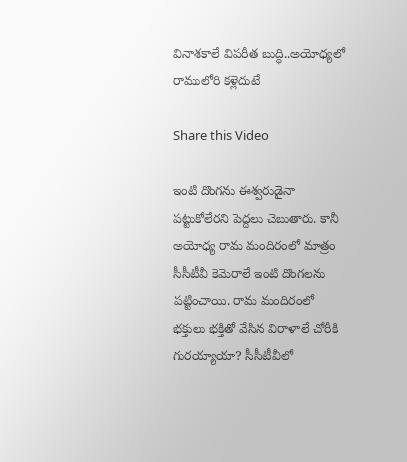వినాశకాలే విపరీత బుద్ధి..అయోధ్యలో రాములోరి కళ్లెదుటే

Share this Video

ఇంటి దొంగను ఈశ్వరుడైనా పట్టుకోలేరని పెద్దలు చెబుతారు. కానీ అయోధ్య రామ మందిరంలో మాత్రం సీసీటీవీ కెమెరాలే ఇంటి దొంగలను పట్టించాయి. రామ మందిరంలో భక్తులు భక్తితో వేసిన విరాళాలే చోరీకి గురయ్యాయా? సీసీటీవీలో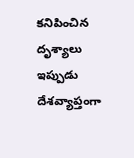కనిపించిన దృశ్యాలు ఇప్పుడు దేశవ్యాప్తంగా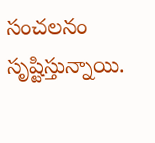సంచలనం సృష్టిస్తున్నాయి.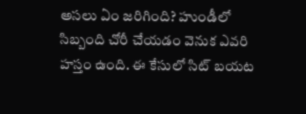అసలు ఏం జరిగింది? హుండీలో సిబ్బంది చోరీ చేయడం వెనుక ఎవరి హస్తం ఉంది. ఈ కేసులో సిట్ బయట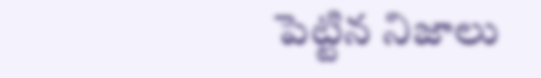పెట్టిన నిజాలు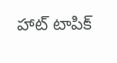హాట్ టాపిక్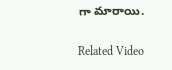గా మారాయి.

Related Video